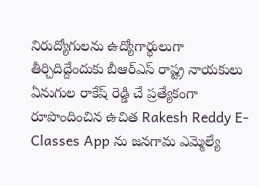నిరుద్యోగులను ఉద్యోగార్థులుగా తీర్చిదిద్దేందుకు బీఆర్ఎస్ రాష్ట్ర నాయకులు ఏనుగుల రాకేష్ రెడ్డి చే ప్రత్యేకంగా రూపొందించిన ఉచిత Rakesh Reddy E-Classes App ను జనగామ ఎమ్మెల్యే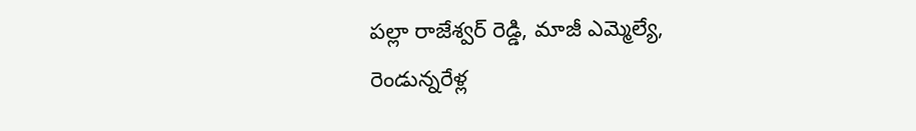పల్లా రాజేశ్వర్ రెడ్డి, మాజీ ఎమ్మెల్యే,
రెండున్నరేళ్ల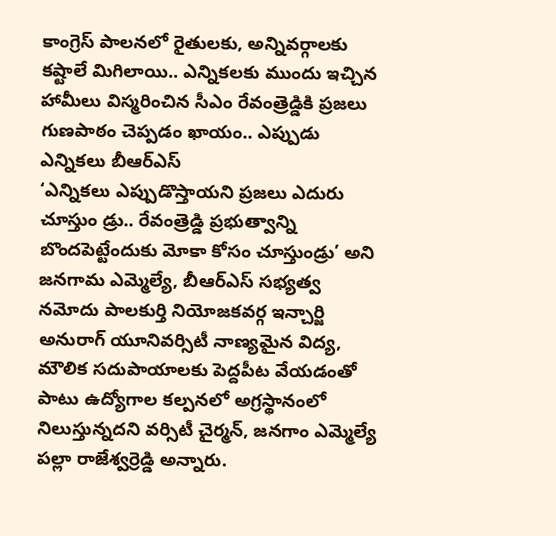కాంగ్రెస్ పాలనలో రైతులకు, అన్నివర్గాలకు కష్టాలే మిగిలాయి.. ఎన్నికలకు ముందు ఇచ్చిన హామీలు విస్మరించిన సీఎం రేవంత్రెడ్డికి ప్రజలు గుణపాఠం చెప్పడం ఖాయం.. ఎప్పుడు ఎన్నికలు బీఆర్ఎస్
‘ఎన్నికలు ఎప్పుడొస్తాయని ప్రజలు ఎదురు చూస్తుం డ్రు.. రేవంత్రెడ్డి ప్రభుత్వాన్ని బొందపెట్టేందుకు మోకా కోసం చూస్తుండ్రు’ అని జనగామ ఎమ్మెల్యే, బీఆర్ఎస్ సభ్యత్వ నమోదు పాలకుర్తి నియోజకవర్గ ఇన్చార్జి
అనురాగ్ యూనివర్సిటీ నాణ్యమైన విద్య, మౌలిక సదుపాయాలకు పెద్దపీట వేయడంతో పాటు ఉద్యోగాల కల్పనలో అగ్రస్థానంలో నిలుస్తున్నదని వర్సిటీ చైర్మన్, జనగాం ఎమ్మెల్యే పల్లా రాజేశ్వర్రెడ్డి అన్నారు.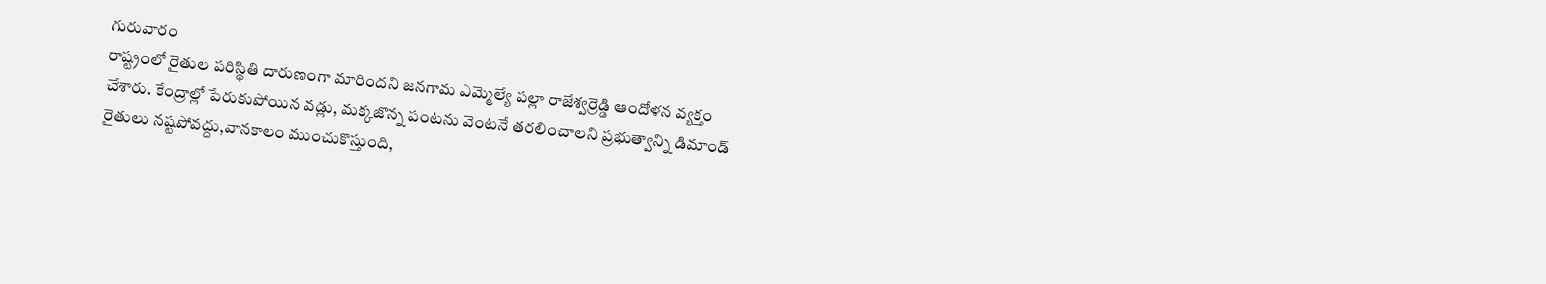గురువారం
రాష్ట్రంలో రైతుల పరిస్థితి దారుణంగా మారిందని జనగామ ఎమ్మెల్యే పల్లా రాజేశ్వర్రెడ్డి ఆందోళన వ్యక్తం చేశారు. కేంద్రాల్లో పేరుకుపోయిన వడ్లు, మక్కజొన్న పంటను వెంటనే తరలించాలని ప్రభుత్వాన్ని డిమాండ్
రైతులు నష్టపోవద్దు,వానకాలం ముంచుకొస్తుంది,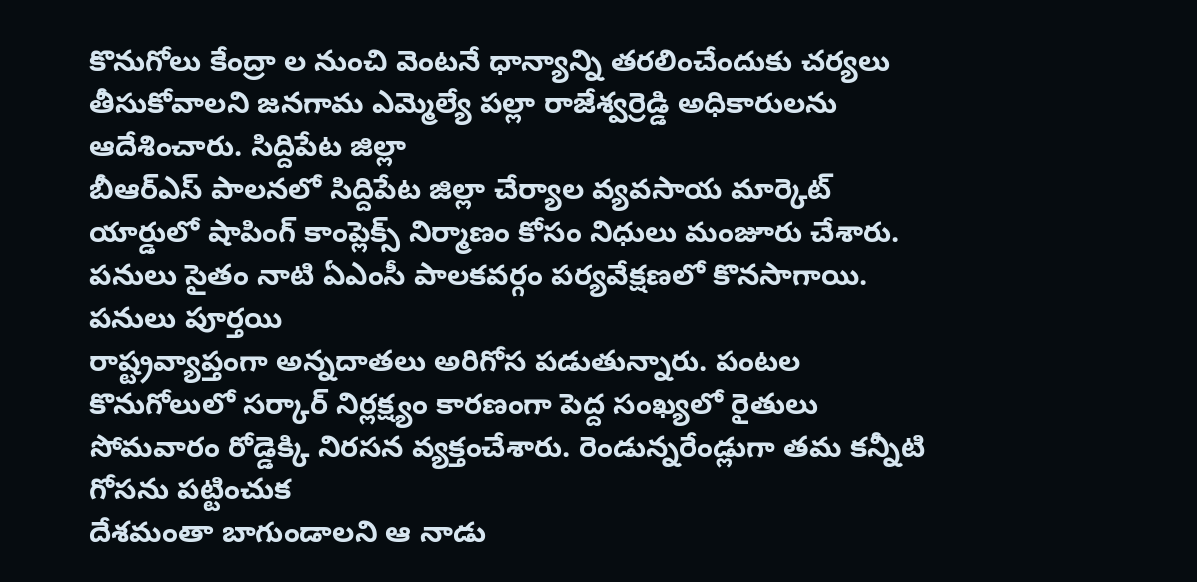కొనుగోలు కేంద్రా ల నుంచి వెంటనే ధాన్యాన్ని తరలించేందుకు చర్యలు తీసుకోవాలని జనగామ ఎమ్మెల్యే పల్లా రాజేశ్వర్రెడ్డి అధికారులను ఆదేశించారు. సిద్దిపేట జిల్లా
బీఆర్ఎస్ పాలనలో సిద్దిపేట జిల్లా చేర్యాల వ్యవసాయ మార్కెట్ యార్డులో షాపింగ్ కాంప్లెక్స్ నిర్మాణం కోసం నిధులు మంజూరు చేశారు. పనులు సైతం నాటి ఏఎంసీ పాలకవర్గం పర్యవేక్షణలో కొనసాగాయి. పనులు పూర్తయి
రాష్ట్రవ్యాప్తంగా అన్నదాతలు అరిగోస పడుతున్నారు. పంటల కొనుగోలులో సర్కార్ నిర్లక్ష్యం కారణంగా పెద్ద సంఖ్యలో రైతులు సోమవారం రోడ్డెక్కి నిరసన వ్యక్తంచేశారు. రెండున్నరేండ్లుగా తమ కన్నీటి గోసను పట్టించుక
దేశమంతా బాగుండాలని ఆ నాడు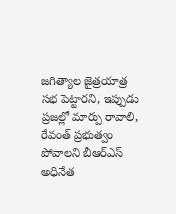జగిత్యాల జైత్రయాత్ర సభ పెట్టారని, ఇప్పుడు ప్రజల్లో మార్పు రావాలి, రేవంత్ ప్రభుత్వం పోవాలని బీఆర్ఎస్ అధినేత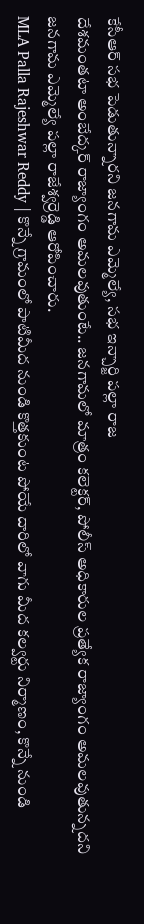కేసీఆర్ సభ పెడుతున్నారని జనగామ ఎమ్మెల్యే, సభ ఇన్చార్జి పల్లా రాజ
దేశమంతటా అంబేద్కర్ రాజ్యాంగం అమలవుతుంటే.. జనగామలో మాత్రం కలెక్టర్, పోలీస్ అధికారుల ప్రత్యేక రాజ్యాంగం అమలవుతున్నదని జనగామ ఎమ్మెల్యే పల్లా రాజేశ్వర్రెడ్డి ఆరోపించారు.
MLA Palla Rajeshwar Reddy | కొన్నే గ్రామంలో పాటిమీద నుండి కొత్తకుంట పోయే దారిలో వాగు మీద కల్వర్టు నిర్మాణం, కొన్నే నుండి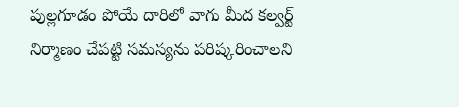పుల్లగూడం పోయే దారిలో వాగు మీద కల్వర్ట్ నిర్మాణం చేపట్టి సమస్యను పరిష్కరించాలని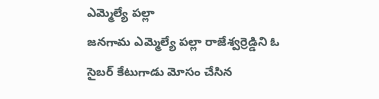ఎమ్మెల్యే పల్లా
జనగామ ఎమ్మెల్యే పల్లా రాజేశ్వర్రెడ్డిని ఓ సైబర్ కేటుగాడు మోసం చేసిన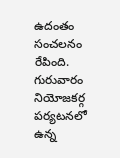ఉదంతం సంచలనం రేపింది. గురువారం నియోజకర్గ పర్యటనలో ఉన్న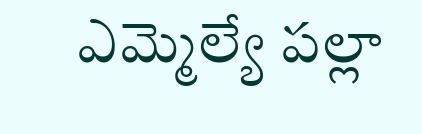ఎమ్మెల్యే పల్లా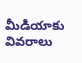మీడియాకు వివరాలు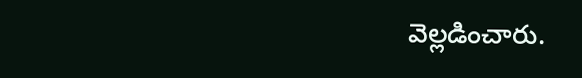వెల్లడించారు.